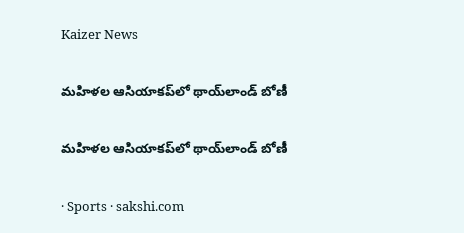Kaizer News

మహిళల ఆసియాకప్‌లో థాయ్‌లాండ్‌ బోణీ

మహిళల ఆసియాకప్‌లో థాయ్‌లాండ్‌ బోణీ

· Sports · sakshi.com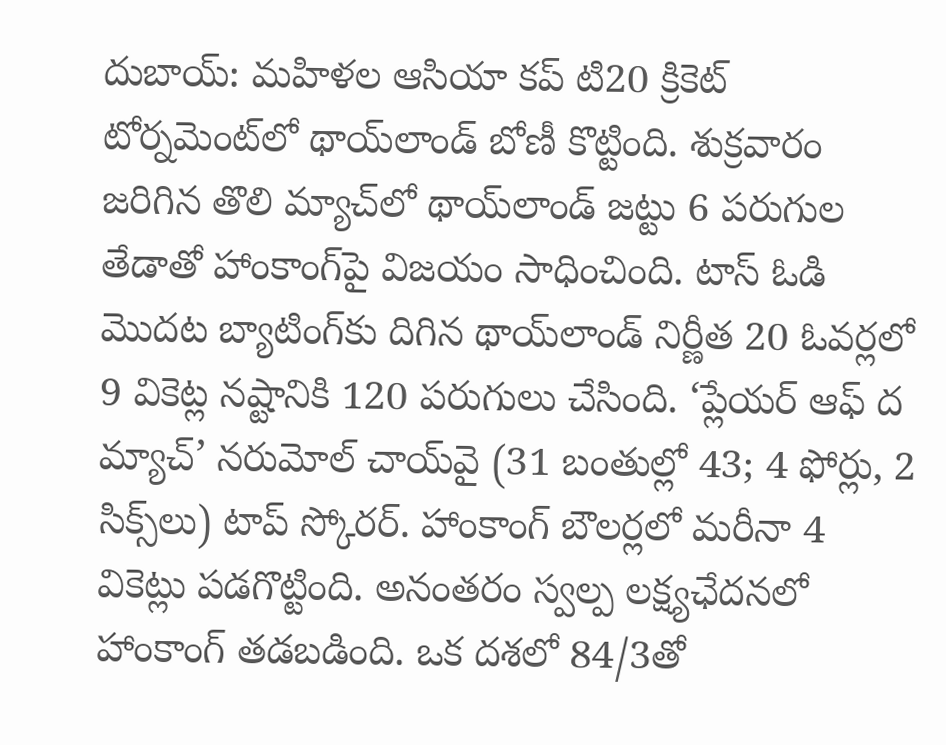దుబాయ్‌: మహిళల ఆసియా కప్‌ టి20 క్రికెట్‌ టోర్నమెంట్‌లో థాయ్‌లాండ్‌ బోణీ కొట్టింది. శుక్రవారం జరిగిన తొలి మ్యాచ్‌లో థాయ్‌లాండ్‌ జట్టు 6 పరుగుల తేడాతో హాంకాంగ్‌పై విజయం సాధించింది. టాస్‌ ఓడి మొదట బ్యాటింగ్‌కు దిగిన థాయ్‌లాండ్‌ నిర్ణీత 20 ఓవర్లలో 9 వికెట్ల నష్టానికి 120 పరుగులు చేసింది. ‘ప్లేయర్‌ ఆఫ్‌ ద మ్యాచ్‌’ నరుమోల్‌ చాయ్‌వై (31 బంతుల్లో 43; 4 ఫోర్లు, 2 సిక్స్‌లు) టాప్‌ స్కోరర్‌. హాంకాంగ్‌ బౌలర్లలో మరీనా 4 వికెట్లు పడగొట్టింది. అనంతరం స్వల్ప లక్ష్యఛేదనలో హాంకాంగ్‌ తడబడింది. ఒక దశలో 84/3తో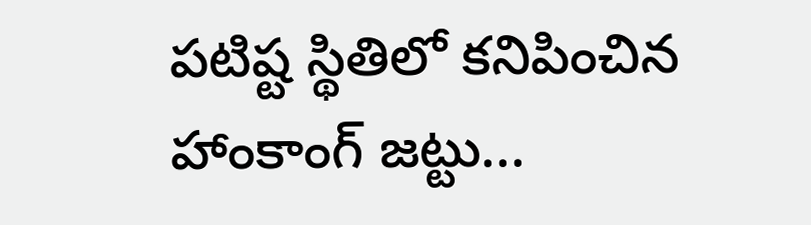పటిష్ట స్థితిలో కనిపించిన హాంకాంగ్‌ జట్టు...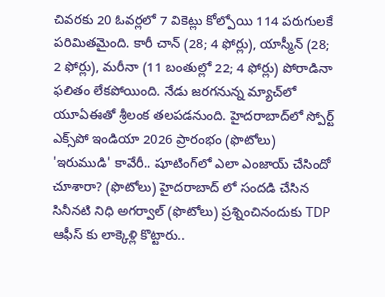చివరకు 20 ఓవర్లలో 7 వికెట్లు కోల్పోయి 114 పరుగులకే పరిమితమైంది. కారీ చాన్‌ (28; 4 ఫోర్లు), యాస్మీన్‌ (28; 2 ఫోర్లు), మరీనా (11 బంతుల్లో 22; 4 ఫోర్లు) పోరాడినా ఫలితం లేకపోయింది. నేడు జరగనున్న మ్యాచ్‌లో యూఏఈతో శ్రీలంక తలపడనుంది. హైదరాబాద్‌లో స్పోర్ట్ ఎక్స్‌పో ఇండియా 2026 ప్రారంభం (ఫొటోలు) 'ఇరుముడి' కావేరీ.. షూటింగ్‌లో ఎలా ఎంజాయ్ చేసిందో చూశారా? (ఫొటోలు) హైదరాబాద్ లో సందడి చేసిన సినీనటి నిధి అగర్వాల్ (ఫొటోలు) ప్రశ్నించినందుకు TDP ఆఫీస్ కు లాక్కెళ్లి కొట్టారు..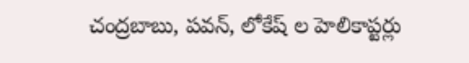చంద్రబాబు, పవన్, లోకేష్ ల హెలికాప్టర్లు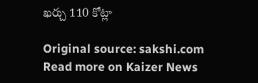ఖర్చు 110 కోట్లా

Original source: sakshi.com
Read more on Kaizer News